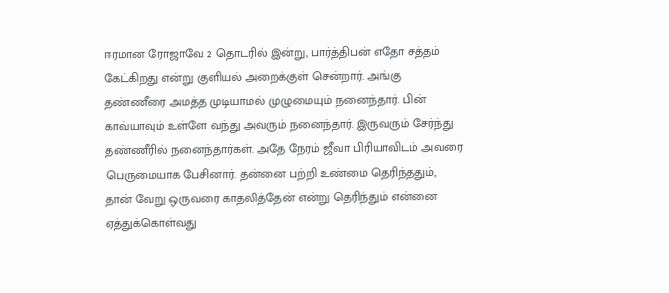ஈரமான ரோஜாவே 2 தொடரில் இன்று, பார்த்திபன் எதோ சத்தம் கேட்கிறது என்று குளியல் அறைக்குள் சென்றார். அங்கு தண்ணீரை அமத்த முடியாமல் முழுமையும் நனைந்தார். பின் காவ்யாவும் உள்ளே வந்து அவரும் நனைந்தார். இருவரும் சேர்ந்து தண்ணீரில் நனைந்தார்கள். அதே நேரம் ஜீவா பிரியாவிடம் அவரை பெருமையாக பேசினார். தன்னை பற்றி உண்மை தெரிந்ததும், தான் வேறு ஒருவரை காதலித்தேன் என்று தெரிந்தும் என்னை ஏத்துக்கொள்வது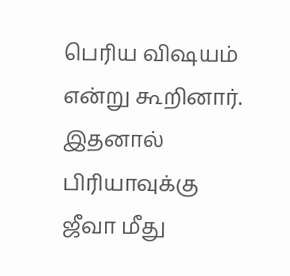பெரிய விஷயம் என்று கூறினார். இதனால் பிரியாவுக்கு ஜீவா மீது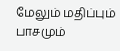மேலும் மதிப்பும் பாசமும்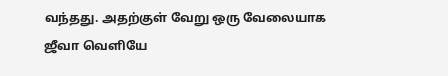வந்தது. அதற்குள் வேறு ஒரு வேலையாக ஜீவா வெளியே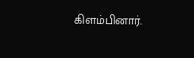கிளம்பினார்.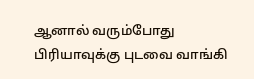ஆனால் வரும்போது பிரியாவுக்கு புடவை வாங்கி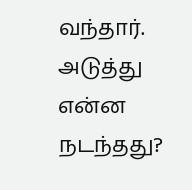வந்தார். அடுத்து என்ன நடந்தது?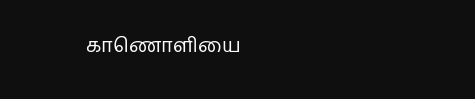காணொளியை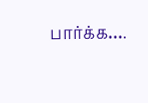பார்க்க….